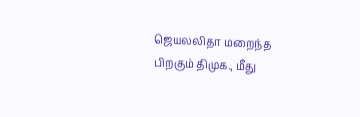ஜெயலலிதா மறைந்த பிறகும் திமுக., மீது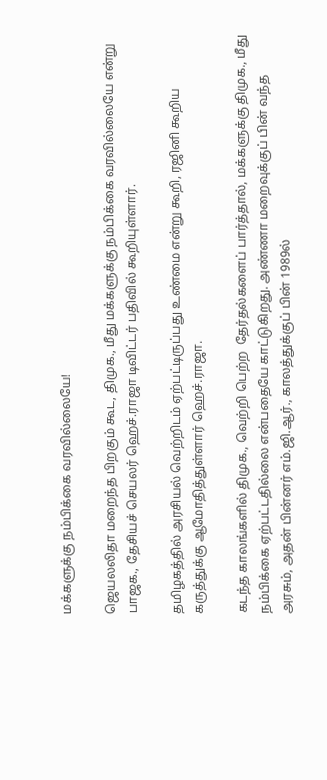மக்களுக்கு நம்பிக்கை வரவில்லையே!

ஜெயலலிதா மறைந்த பிறகும் கூட, திமுக., மீது மக்களுக்கு நம்பிக்கை வரவில்லையே என்று  பாஜக., தேசியச் செயலர் ஹெச்.ராஜா டிவிட்டர் பதிவில் கூறியுள்ளார்.

தமிழகத்தில் அரசியல் வெற்றிடம் ஏற்பட்டிருப்பது உண்மை என்று கூறி, ரஜினி கூறிய கருத்துக்கு ஆமோதித்துள்ளார் ஹெச்.ராஜா.

கடந்த காலங்களில் திமுக., வெற்றி பெற்ற  தேர்தல்களைப் பார்த்தால், மக்களுக்கு திமுக., மீது நம்பிக்கை ஏற்பட்டதில்லை என்பதையே காட்டுகிறது. அண்ணா மறைவுக்குப் பின் வந்த அரசும், அதன் பின்னர் எம்.ஜி.ஆர்., காலத்துக்குப் பின் 1989ல்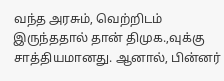வந்த அரசும், வெற்றிடம் இருந்ததால் தான் திமுக.,வுக்கு சாத்தியமானது. ஆனால், பின்னர்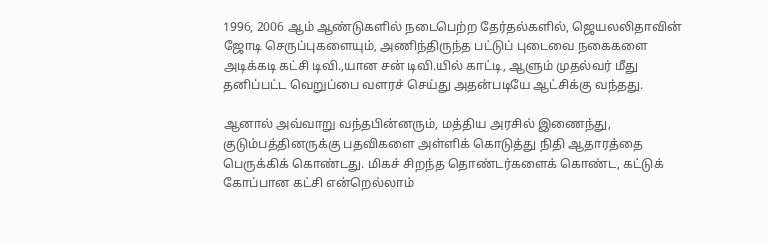1996, 2006 ஆம் ஆண்டுகளில் நடைபெற்ற தேர்தல்களில், ஜெயலலிதாவின் ஜோடி செருப்புகளையும், அணிந்திருந்த பட்டுப் புடைவை நகைகளை அடிக்கடி கட்சி டிவி.,யான சன் டிவி.யில் காட்டி, ஆளும் முதல்வர் மீது தனிப்பட்ட வெறுப்பை வளரச் செய்து அதன்படியே ஆட்சிக்கு வந்தது.

ஆனால் அவ்வாறு வந்தபின்னரும், மத்திய அரசில் இணைந்து, குடும்பத்தினருக்கு பதவிகளை அள்ளிக் கொடுத்து நிதி ஆதாரத்தை பெருக்கிக் கொண்டது. மிகச் சிறந்த தொண்டர்களைக் கொண்ட, கட்டுக் கோப்பான கட்சி என்றெல்லாம்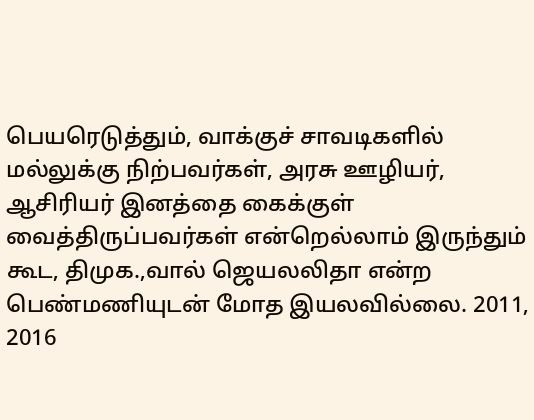பெயரெடுத்தும், வாக்குச் சாவடிகளில் மல்லுக்கு நிற்பவர்கள், அரசு ஊழியர், ஆசிரியர் இனத்தை கைக்குள் வைத்திருப்பவர்கள் என்றெல்லாம் இருந்தும் கூட, திமுக.,வால் ஜெயலலிதா என்ற பெண்மணியுடன் மோத இயலவில்லை. 2011, 2016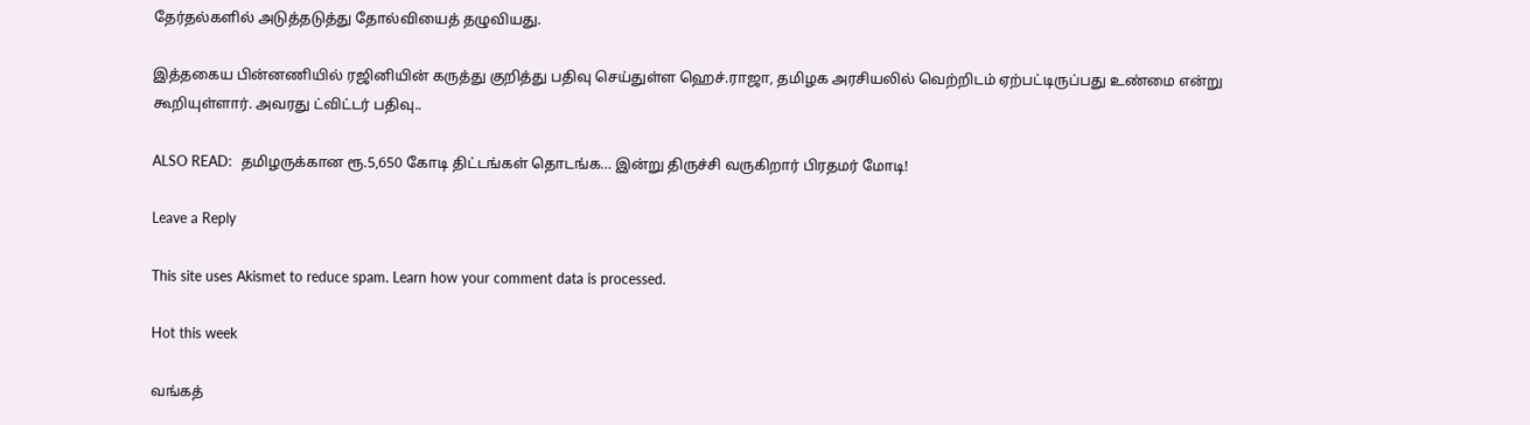தேர்தல்களில் அடுத்தடுத்து தோல்வியைத் தழுவியது.

இத்தகைய பின்னணியில் ரஜினியின் கருத்து குறித்து பதிவு செய்துள்ள ஹெச்.ராஜா, தமிழக அரசியலில் வெற்றிடம் ஏற்பட்டிருப்பது உண்மை என்று கூறியுள்ளார். அவரது ட்விட்டர் பதிவு..

ALSO READ:  தமிழருக்கான ரூ.5,650 கோடி திட்டங்கள் தொடங்க… இன்று திருச்சி வருகிறார் பிரதமர் மோடி!

Leave a Reply

This site uses Akismet to reduce spam. Learn how your comment data is processed.

Hot this week

வங்கத்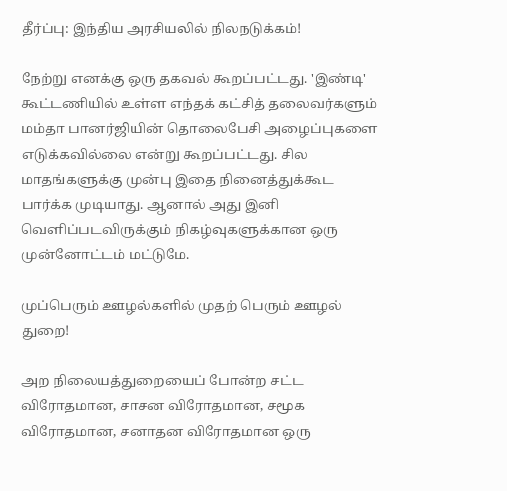தீர்ப்பு: இந்திய அரசியலில் நிலநடுக்கம்!

நேற்று எனக்கு ஒரு தகவல் கூறப்பட்டது. 'இண்டி' கூட்டணியில் உள்ள எந்தக் கட்சித் தலைவர்களும் மம்தா பானர்ஜியின் தொலைபேசி அழைப்புகளை எடுக்கவில்லை என்று கூறப்பட்டது. சில மாதங்களுக்கு முன்பு இதை நினைத்துக்கூட பார்க்க முடியாது. ஆனால் அது இனி வெளிப்படவிருக்கும் நிகழ்வுகளுக்கான ஒரு முன்னோட்டம் மட்டுமே.

முப்பெரும் ஊழல்களில் முதற் பெரும் ஊழல் துறை!

அற நிலையத்துறையைப் போன்ற சட்ட விரோதமான, சாசன விரோதமான, சமூக விரோதமான, சனாதன விரோதமான ஒரு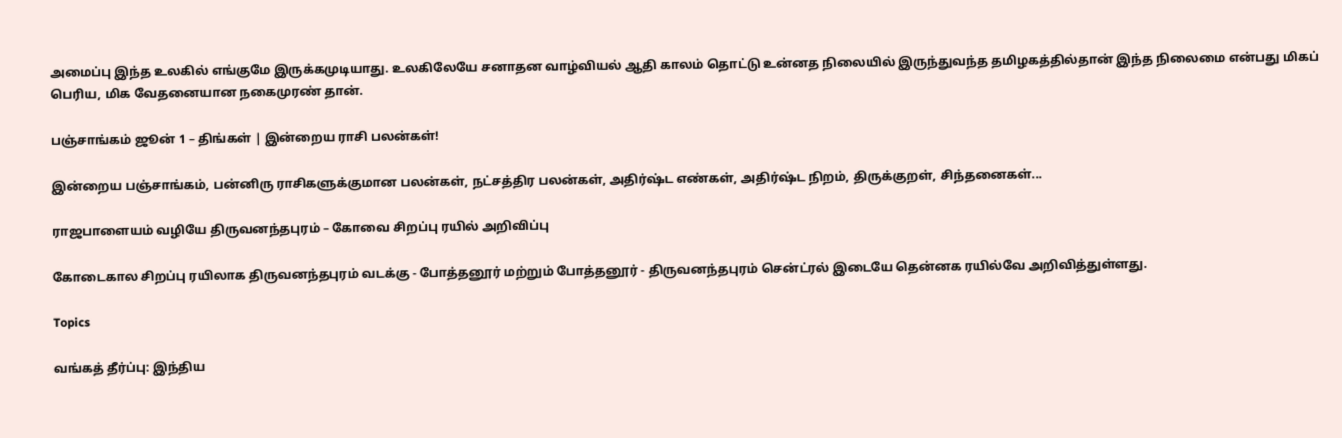அமைப்பு இந்த உலகில் எங்குமே இருக்கமுடியாது. உலகிலேயே சனாதன வாழ்வியல் ஆதி காலம் தொட்டு உன்னத நிலையில் இருந்துவந்த தமிழகத்தில்தான் இந்த நிலைமை என்பது மிகப் பெரிய, மிக வேதனையான நகைமுரண் தான்.

பஞ்சாங்கம் ஜூன் 1 – திங்கள் | இன்றைய ராசி பலன்கள்!

இன்றைய பஞ்சாங்கம், பன்னிரு ராசிகளுக்குமான பலன்கள், நட்சத்திர பலன்கள், அதிர்ஷ்ட எண்கள், அதிர்ஷ்ட நிறம், திருக்குறள், சிந்தனைகள்...

ராஜபாளையம் வழியே திருவனந்தபுரம் – கோவை சிறப்பு ரயில் அறிவிப்பு

கோடைகால சிறப்பு ரயிலாக திருவனந்தபுரம் வடக்கு - போத்தனூர் மற்றும் போத்தனூர் - திருவனந்தபுரம் சென்ட்ரல் இடையே தென்னக ரயில்வே அறிவித்துள்ளது.

Topics

வங்கத் தீர்ப்பு: இந்திய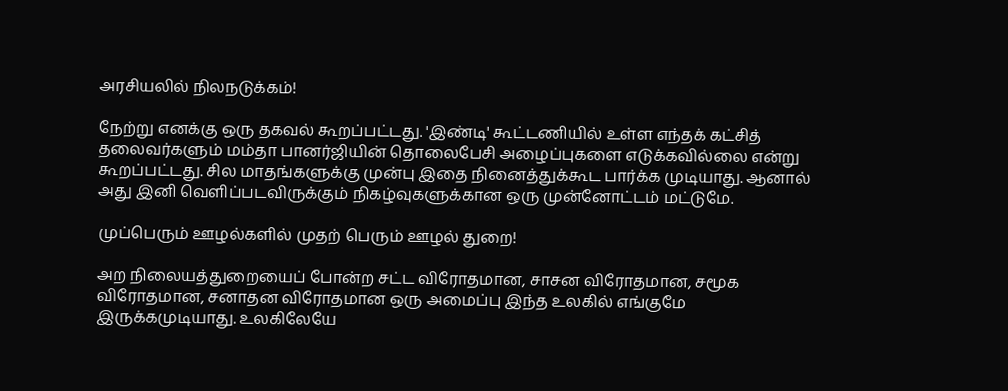அரசியலில் நிலநடுக்கம்!

நேற்று எனக்கு ஒரு தகவல் கூறப்பட்டது. 'இண்டி' கூட்டணியில் உள்ள எந்தக் கட்சித் தலைவர்களும் மம்தா பானர்ஜியின் தொலைபேசி அழைப்புகளை எடுக்கவில்லை என்று கூறப்பட்டது. சில மாதங்களுக்கு முன்பு இதை நினைத்துக்கூட பார்க்க முடியாது. ஆனால் அது இனி வெளிப்படவிருக்கும் நிகழ்வுகளுக்கான ஒரு முன்னோட்டம் மட்டுமே.

முப்பெரும் ஊழல்களில் முதற் பெரும் ஊழல் துறை!

அற நிலையத்துறையைப் போன்ற சட்ட விரோதமான, சாசன விரோதமான, சமூக விரோதமான, சனாதன விரோதமான ஒரு அமைப்பு இந்த உலகில் எங்குமே இருக்கமுடியாது. உலகிலேயே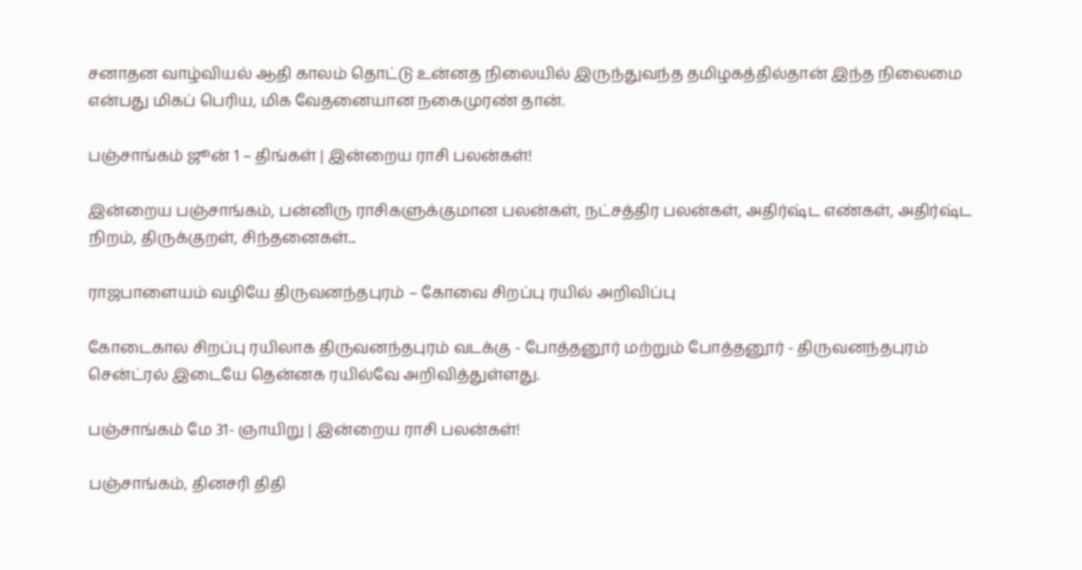சனாதன வாழ்வியல் ஆதி காலம் தொட்டு உன்னத நிலையில் இருந்துவந்த தமிழகத்தில்தான் இந்த நிலைமை என்பது மிகப் பெரிய, மிக வேதனையான நகைமுரண் தான்.

பஞ்சாங்கம் ஜூன் 1 – திங்கள் | இன்றைய ராசி பலன்கள்!

இன்றைய பஞ்சாங்கம், பன்னிரு ராசிகளுக்குமான பலன்கள், நட்சத்திர பலன்கள், அதிர்ஷ்ட எண்கள், அதிர்ஷ்ட நிறம், திருக்குறள், சிந்தனைகள்...

ராஜபாளையம் வழியே திருவனந்தபுரம் – கோவை சிறப்பு ரயில் அறிவிப்பு

கோடைகால சிறப்பு ரயிலாக திருவனந்தபுரம் வடக்கு - போத்தனூர் மற்றும் போத்தனூர் - திருவனந்தபுரம் சென்ட்ரல் இடையே தென்னக ரயில்வே அறிவித்துள்ளது.

பஞ்சாங்கம் மே 31- ஞாயிறு | இன்றைய ராசி பலன்கள்!

பஞ்சாங்கம், தினசரி திதி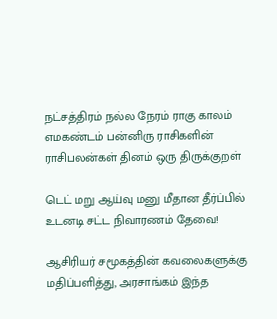நட்சத்திரம் நல்ல நேரம் ராகு காலம் எமகண்டம் பன்னிரு ராசிகளின் ராசிபலன்கள் தினம் ஒரு திருக்குறள்

டெட் மறு ஆய்வு மனு மீதான தீர்ப்பில் உடனடி சட்ட நிவாரணம் தேவை!

ஆசிரியர் சமூகத்தின் கவலைகளுக்கு மதிப்பளித்து, அரசாங்கம் இந்த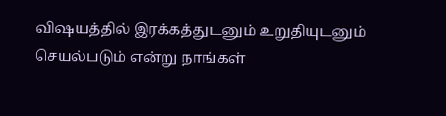விஷயத்தில் இரக்கத்துடனும் உறுதியுடனும் செயல்படும் என்று நாங்கள்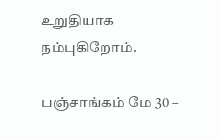உறுதியாக நம்புகிறோம்.

பஞ்சாங்கம் மே 30 –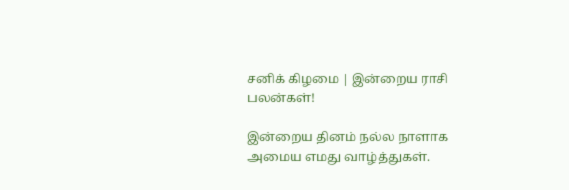சனிக் கிழமை | இன்றைய ராசி பலன்கள்!

இன்றைய தினம் நல்ல நாளாக அமைய எமது வாழ்த்துகள்.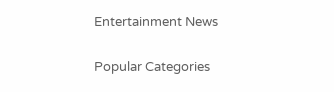Entertainment News

Popular Categories